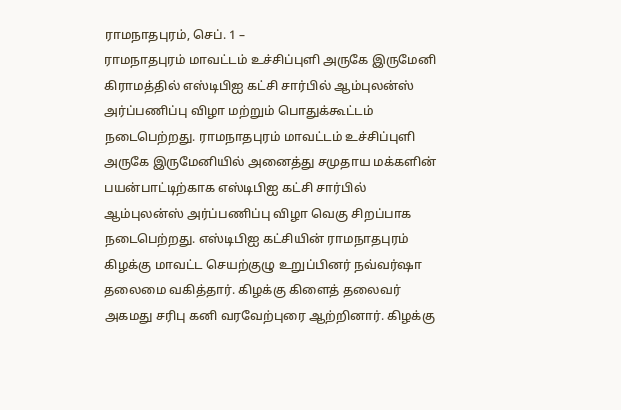ராமநாதபுரம், செப். 1 –
ராமநாதபுரம் மாவட்டம் உச்சிப்புளி அருகே இருமேனி கிராமத்தில் எஸ்டிபிஐ கட்சி சார்பில் ஆம்புலன்ஸ் அர்ப்பணிப்பு விழா மற்றும் பொதுக்கூட்டம் நடைபெற்றது. ராமநாதபுரம் மாவட்டம் உச்சிப்புளி அருகே இருமேனியில் அனைத்து சமுதாய மக்களின் பயன்பாட்டிற்காக எஸ்டிபிஐ கட்சி சார்பில் ஆம்புலன்ஸ் அர்ப்பணிப்பு விழா வெகு சிறப்பாக நடைபெற்றது. எஸ்டிபிஐ கட்சியின் ராமநாதபுரம் கிழக்கு மாவட்ட செயற்குழு உறுப்பினர் நவ்வர்ஷா தலைமை வகித்தார். கிழக்கு கிளைத் தலைவர் அகமது சரிபு கனி வரவேற்புரை ஆற்றினார். கிழக்கு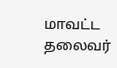மாவட்ட தலைவர்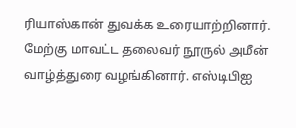ரியாஸ்கான் துவக்க உரையாற்றினார். மேற்கு மாவட்ட தலைவர் நூருல் அமீன் வாழ்த்துரை வழங்கினார். எஸ்டிபிஐ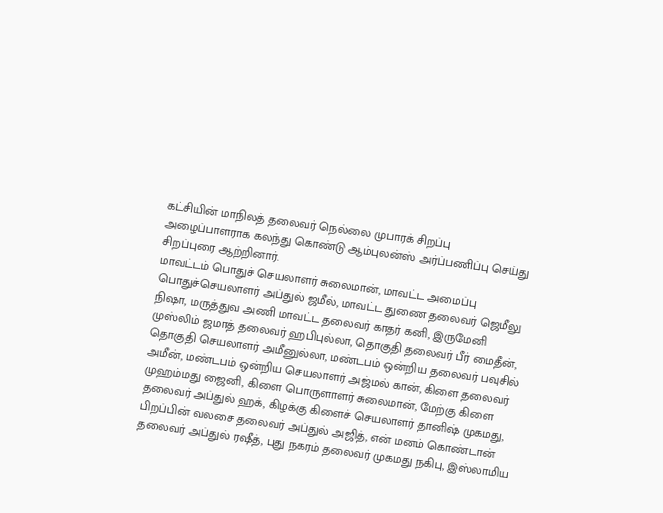கட்சியின் மாநிலத் தலைவர் நெல்லை முபாரக் சிறப்பு அழைப்பாளராக கலந்து கொண்டு ஆம்புலன்ஸ் அர்ப்பணிப்பு செய்து சிறப்புரை ஆற்றினார்.
மாவட்டம் பொதுச் செயலாளர் சுலைமான், மாவட்ட அமைப்பு பொதுச்செயலாளர் அப்துல் ஜமீல், மாவட்ட துணை தலைவர் ஜெமீலு நிஷா, மருத்துவ அணி மாவட்ட தலைவர் காதர் கனி, இருமேனி முஸ்லிம் ஜமாத் தலைவர் ஹபிபுல்லா, தொகுதி தலைவர் பீர் மைதீன், தொகுதி செயலாளர் அமீனுல்லா, மண்டபம் ஒன்றிய தலைவர் பவுசில் அமீன், மண்டபம் ஒன்றிய செயலாளர் அஜ்மல் கான், கிளை தலைவர் முஹம்மது ஜைனி, கிளை பொருளாளர் சுலைமான், மேற்கு கிளை தலைவர் அப்துல் ஹக், கிழக்கு கிளைச் செயலாளர் தானிஷ் முகமது, பிறப்பின் வலசை தலைவர் அப்துல் அஜித், என் மனம் கொண்டான் தலைவர் அப்துல் ரஷீத், புது நகரம் தலைவர் முகமது நகிபு, இஸ்லாமிய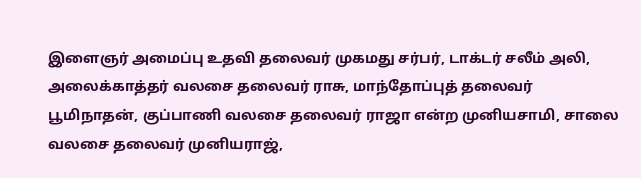இளைஞர் அமைப்பு உதவி தலைவர் முகமது சர்பர், டாக்டர் சலீம் அலி, அலைக்காத்தர் வலசை தலைவர் ராசு, மாந்தோப்புத் தலைவர் பூமிநாதன், குப்பாணி வலசை தலைவர் ராஜா என்ற முனியசாமி, சாலை வலசை தலைவர் முனியராஜ்,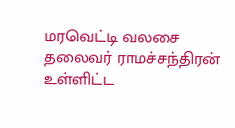மரவெட்டி வலசை தலைவர் ராமச்சந்திரன் உள்ளிட்ட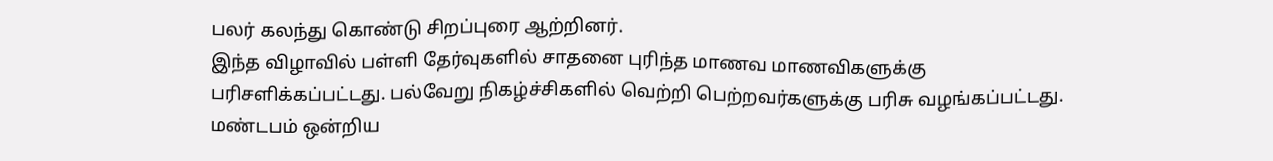பலர் கலந்து கொண்டு சிறப்புரை ஆற்றினர்.
இந்த விழாவில் பள்ளி தேர்வுகளில் சாதனை புரிந்த மாணவ மாணவிகளுக்கு பரிசளிக்கப்பட்டது. பல்வேறு நிகழ்ச்சிகளில் வெற்றி பெற்றவர்களுக்கு பரிசு வழங்கப்பட்டது. மண்டபம் ஒன்றிய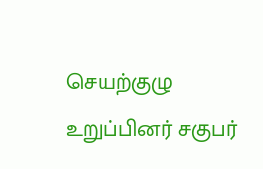செயற்குழு உறுப்பினர் சகுபர்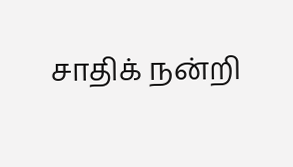சாதிக் நன்றி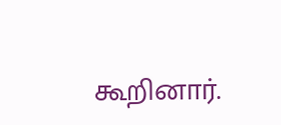கூறினார்.